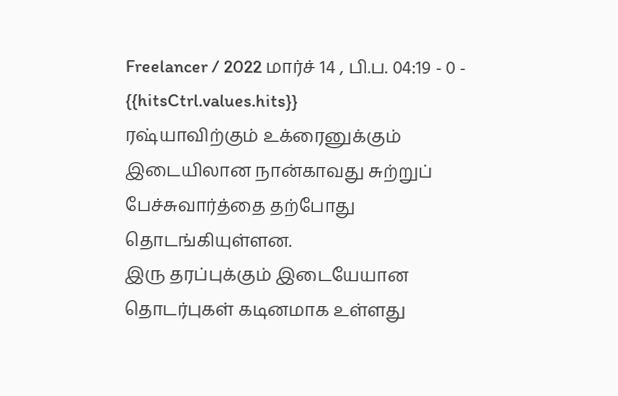Freelancer / 2022 மார்ச் 14 , பி.ப. 04:19 - 0 - {{hitsCtrl.values.hits}}
ரஷ்யாவிற்கும் உக்ரைனுக்கும் இடையிலான நான்காவது சுற்றுப் பேச்சுவார்த்தை தற்போது தொடங்கியுள்ளன.
இரு தரப்புக்கும் இடையேயான தொடர்புகள் கடினமாக உள்ளது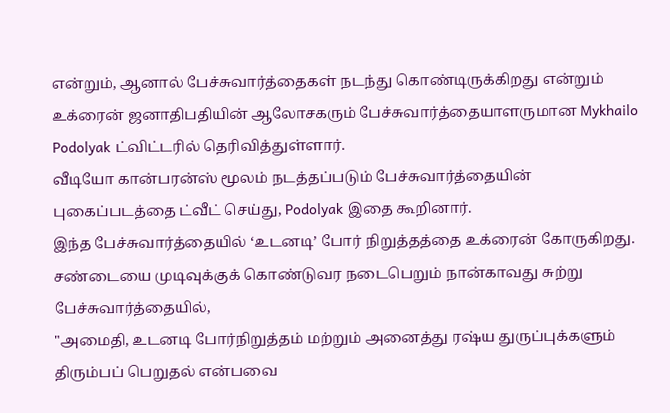என்றும், ஆனால் பேச்சுவார்த்தைகள் நடந்து கொண்டிருக்கிறது என்றும் உக்ரைன் ஜனாதிபதியின் ஆலோசகரும் பேச்சுவார்த்தையாளருமான Mykhailo Podolyak ட்விட்டரில் தெரிவித்துள்ளார்.
வீடியோ கான்பரன்ஸ் மூலம் நடத்தப்படும் பேச்சுவார்த்தையின் புகைப்படத்தை ட்வீட் செய்து, Podolyak இதை கூறினார்.
இந்த பேச்சுவார்த்தையில் ‘உடனடி’ போர் நிறுத்தத்தை உக்ரைன் கோருகிறது.
சண்டையை முடிவுக்குக் கொண்டுவர நடைபெறும் நான்காவது சுற்று பேச்சுவார்த்தையில்,
"அமைதி, உடனடி போர்நிறுத்தம் மற்றும் அனைத்து ரஷ்ய துருப்புக்களும் திரும்பப் பெறுதல் என்பவை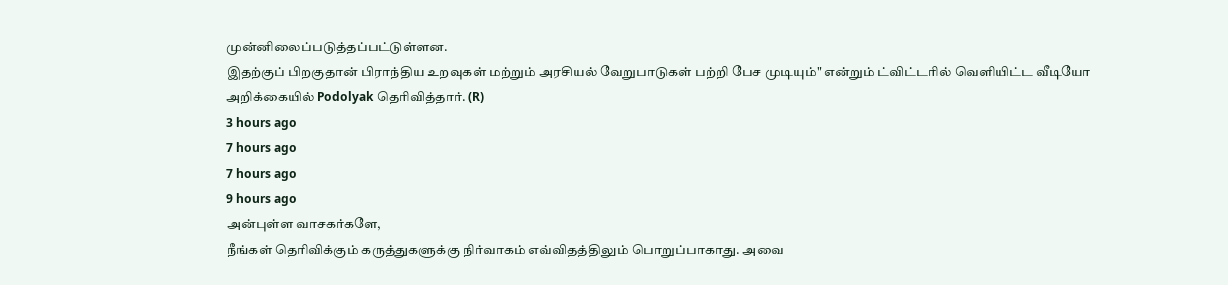முன்னிலைப்படுத்தப்பட்டுள்ளன.
இதற்குப் பிறகுதான் பிராந்திய உறவுகள் மற்றும் அரசியல் வேறுபாடுகள் பற்றி பேச முடியும்" என்றும் ட்விட்டரில் வெளியிட்ட வீடியோ அறிக்கையில் Podolyak தெரிவித்தார். (R)
3 hours ago
7 hours ago
7 hours ago
9 hours ago
அன்புள்ள வாசகர்களே,
நீங்கள் தெரிவிக்கும் கருத்துகளுக்கு நிர்வாகம் எவ்விதத்திலும் பொறுப்பாகாது. அவை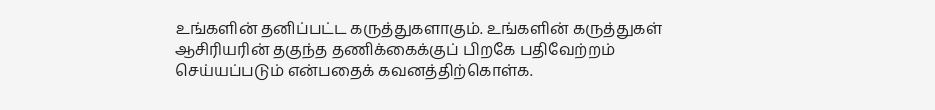உங்களின் தனிப்பட்ட கருத்துகளாகும். உங்களின் கருத்துகள் ஆசிரியரின் தகுந்த தணிக்கைக்குப் பிறகே பதிவேற்றம் செய்யப்படும் என்பதைக் கவனத்திற்கொள்க.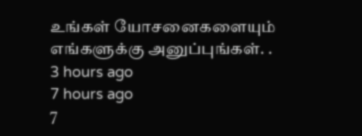உங்கள் யோசனைகளையும் எங்களுக்கு அனுப்புங்கள். .
3 hours ago
7 hours ago
7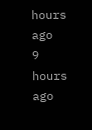hours ago
9 hours ago